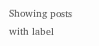Showing posts with label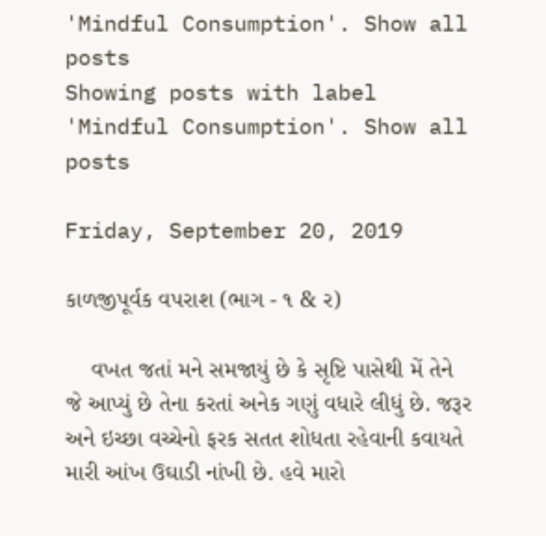'Mindful Consumption'. Show all posts
Showing posts with label 'Mindful Consumption'. Show all posts

Friday, September 20, 2019

કાળજીપૂર્વક વપરાશ (ભાગ - ૧ & ર)

    વખત જતાં મને સમજાયું છે કે સૃષ્ટિ પાસેથી મેં તેને જે આપ્યું છે તેના કરતાં અનેક ગણું વધારે લીધું છે. જરૂર અને ઇચ્છા વચ્ચેનો ફરક સતત શોધતા રહેવાની કવાયતે મારી આંખ ઉઘાડી નાંખી છે. હવે મારો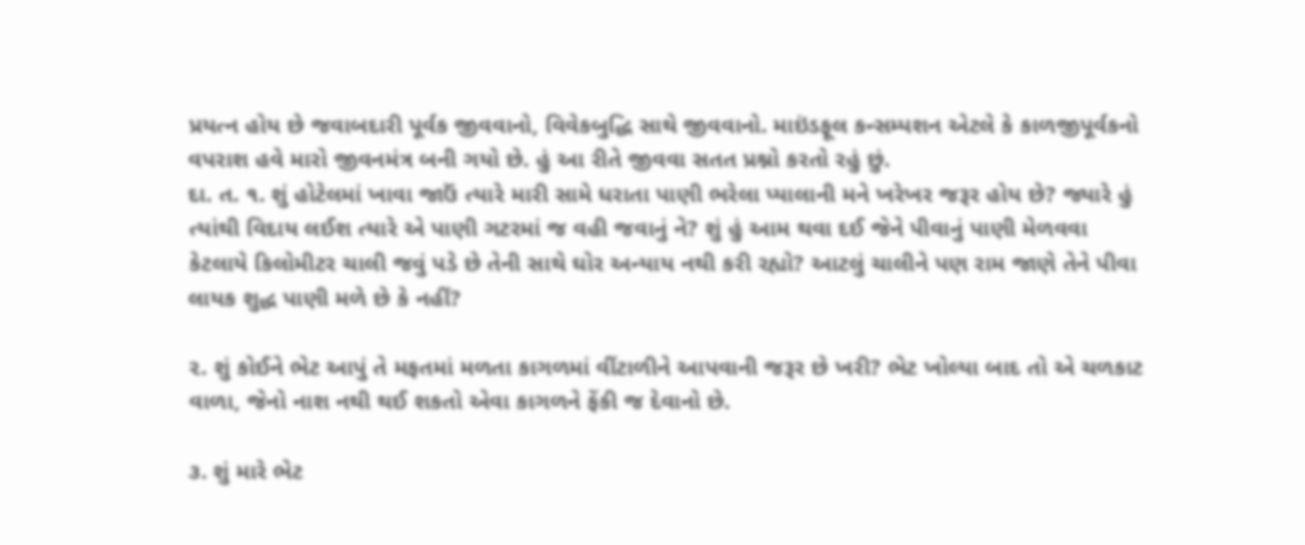પ્રયત્ન હોય છે જવાબદારી પૂર્વક જીવવાનો, વિવેકબુદ્ધિ સાથે જીવવાનો. માઇંડફૂલ કન્સમ્પશન એટલે કે કાળજીપૂર્વકનો વપરાશ હવે મારો જીવનમંત્ર બની ગયો છે. હું આ રીતે જીવવા સતત પ્રશ્નો કરતો રહું છું.
દા. ત. ૧. શું હોટેલમાં ખાવા જાઉં ત્યારે મારી સામે ધરાતા પાણી ભરેલા પ્યાલાની મને ખરેખર જરૂર હોય છે? જ્યારે હું ત્યાંથી વિદાય લઈશ ત્યારે એ પાણી ગટરમાં જ વહી જવાનું ને? શું હું આમ થવા દઈ જેને પીવાનું પાણી મેળવવા કેટલાયે કિલોમીટર ચાલી જવું પડે છે તેની સાથે ઘોર અન્યાય નથી કરી રહ્યો? આટલું ચાલીને પણ રામ જાણે તેને પીવા લાયક શુદ્ધ પાણી મળે છે કે નહીં?

૨. શું કોઈને ભેટ આપું તે મફતમાં મળતા કાગળમાં વીંટાળીને આપવાની જરૂર છે ખરી? ભેટ ખોલ્યા બાદ તો એ ચળકાટ વાળા, જેનો નાશ નથી થઈ શકતો એવા કાગળને ફેંકી જ દેવાનો છે.

૩. શું મારે ભેટ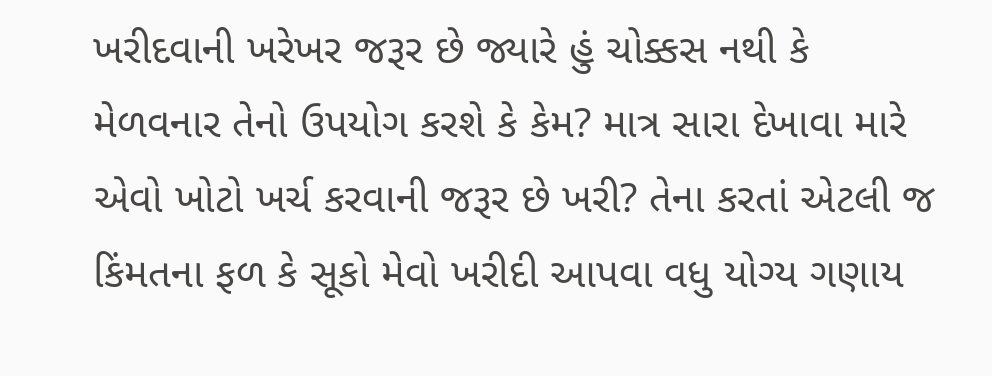ખરીદવાની ખરેખર જરૂર છે જ્યારે હું ચોક્કસ નથી કે મેળવનાર તેનો ઉપયોગ કરશે કે કેમ? માત્ર સારા દેખાવા મારે એવો ખોટો ખર્ચ કરવાની જરૂર છે ખરી? તેના કરતાં એટલી જ કિંમતના ફળ કે સૂકો મેવો ખરીદી આપવા વધુ યોગ્ય ગણાય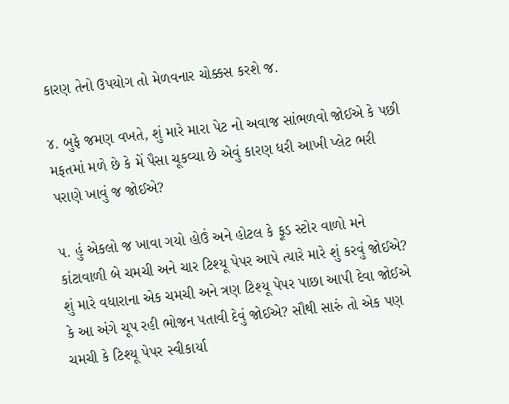કારણ તેનો ઉપયોગ તો મેળવનાર ચોક્કસ કરશે જ.

૪. બુફે જમણ વખતે, શું મારે મારા પેટ નો અવાજ સાંભળવો જોઈએ કે પછી મફતમાં મળે છે કે મેં પૈસા ચૂકવ્યા છે એવું કારણ ધરી આખી પ્લેટ ભરી પરાણે ખાવું જ જોઈએ?

૫. હું એકલો જ ખાવા ગયો હોઉં અને હોટલ કે ફૂડ સ્ટોર વાળો મને કાંટાવાળી બે ચમચી અને ચાર ટિશ્યૂ પેપર આપે ત્યારે મારે શું કરવું જોઈએ? શું મારે વધારાના એક ચમચી અને ત્રણ ટિશ્યૂ પેપર પાછા આપી દેવા જોઈએ કે આ અંગે ચૂપ રહી ભોજન પતાવી દેવું જોઈએ? સૌથી સારું તો એક પણ ચમચી કે ટિશ્યૂ પેપર સ્વીકાર્યા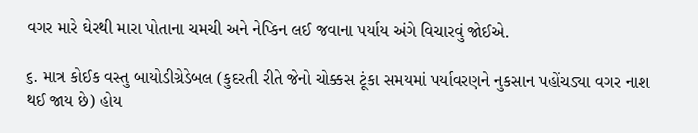વગર મારે ઘેરથી મારા પોતાના ચમચી અને નેપ્કિન લઈ જવાના પર્યાય અંગે વિચારવું જોઈએ.

૬. માત્ર કોઈક વસ્તુ બાયોડીગ્રેડેબલ (કુદરતી રીતે જેનો ચોક્કસ ટૂંકા સમયમાં પર્યાવરણને નુકસાન પહોંચડ્યા વગર નાશ થઈ જાય છે) હોય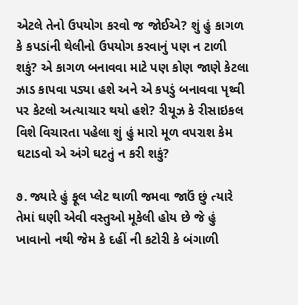એટલે તેનો ઉપયોગ કરવો જ જોઈએ? શું હું કાગળ કે કપડાંની થેલીનો ઉપયોગ કરવાનું પણ ન ટાળી શકું? એ કાગળ બનાવવા માટે પણ કોણ જાણે કેટલા ઝાડ કાપવા પડ્યા હશે અને એ કપડું બનાવવા પૃથ્વી પર કેટલો અત્યાચાર થયો હશે? રીયૂઝ કે રીસાઇકલ વિશે વિચારતા પહેલા શું હું મારો મૂળ વપરાશ કેમ ઘટાડવો એ અંગે ઘટતું ન કરી શકું?

૭. જ્યારે હું ફૂલ પ્લેટ થાળી જમવા જાઉં છું ત્યારે તેમાં ઘણી એવી વસ્તુઓ મૂકેલી હોય છે જે હું ખાવાનો નથી જેમ કે દહીં ની કટોરી કે બંગાળી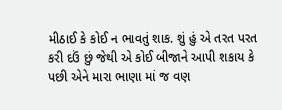મીઠાઈ કે કોઈ ન ભાવતું શાક. શું હું એ તરત પરત કરી દઉં છું જેથી એ કોઈ બીજાને આપી શકાય કે પછી એને મારા ભાણા માં જ વણ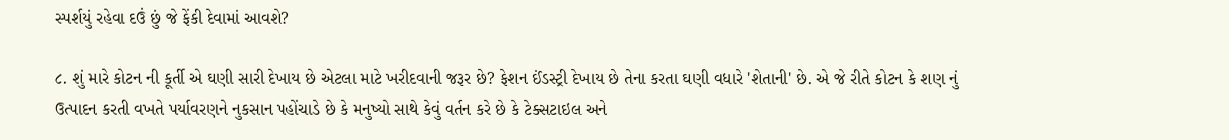સ્પર્શયું રહેવા દઉં છું જે ફેંકી દેવામાં આવશે?

૮. શું મારે કોટન ની કૂર્તી એ ઘણી સારી દેખાય છે એટલા માટે ખરીદવાની જરૂર છે? ફેશન ઈંડસ્ટ્રી દેખાય છે તેના કરતા ઘણી વધારે 'શેતાની' છે. એ જે રીતે કોટન કે શણ નું ઉત્પાદન કરતી વખતે પર્યાવરણને નુકસાન પહોંચાડે છે કે મનુષ્યો સાથે કેવું વર્તન કરે છે કે ટેક્સટાઇલ અને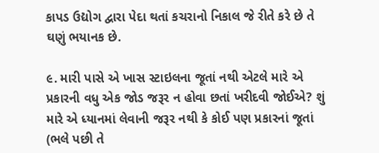કાપડ ઉદ્યોગ દ્વારા પેદા થતાં કચરાનો નિકાલ જે રીતે કરે છે તે ઘણું ભયાનક છે.

૯. મારી પાસે એ ખાસ સ્ટાઇલના જૂતાં નથી એટલે મારે એ પ્રકારની વધુ એક જોડ જરૂર ન હોવા છતાં ખરીદવી જોઈએ? શું મારે એ ધ્યાનમાં લેવાની જરૂર નથી કે કોઈ પણ પ્રકારનાં જૂતાં (ભલે પછી તે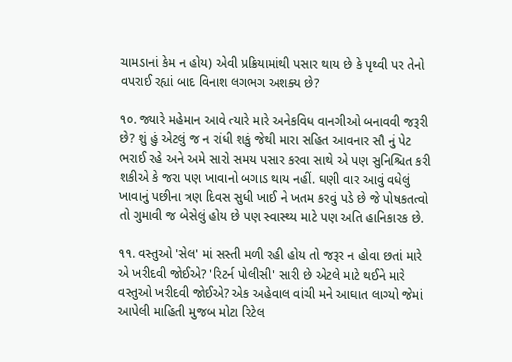ચામડાનાં કેમ ન હોય) એવી પ્રક્રિયામાંથી પસાર થાય છે કે પૃથ્વી પર તેનો વપરાઈ રહ્યાં બાદ વિનાશ લગભગ અશક્ય છે?

૧૦. જ્યારે મહેમાન આવે ત્યારે મારે અનેકવિધ વાનગીઓ બનાવવી જરૂરી છે? શું હું એટલું જ ન રાંધી શકું જેથી મારા સહિત આવનાર સૌ નું પેટ ભરાઈ રહે અને અમે સારો સમય પસાર કરવા સાથે એ પણ સુનિશ્ચિત કરી શકીએ કે જરા પણ ખાવાનો બગાડ થાય નહીં. ઘણી વાર આવું વધેલું ખાવાનું પછીના ત્રણ દિવસ સુધી ખાઈ ને ખતમ કરવું પડે છે જે પોષકતત્વો તો ગુમાવી જ બેસેલું હોય છે પણ સ્વાસ્થ્ય માટે પણ અતિ હાનિકારક છે.

૧૧. વસ્તુઓ 'સેલ' માં સસ્તી મળી રહી હોય તો જરૂર ન હોવા છતાં મારે એ ખરીદવી જોઈએ? 'રિટર્ન પોલીસી' સારી છે એટલે માટે થઈને મારે વસ્તુઓ ખરીદવી જોઈએ? એક અહેવાલ વાંચી મને આઘાત લાગ્યો જેમાં આપેલી માહિતી મુજબ મોટા રિટેલ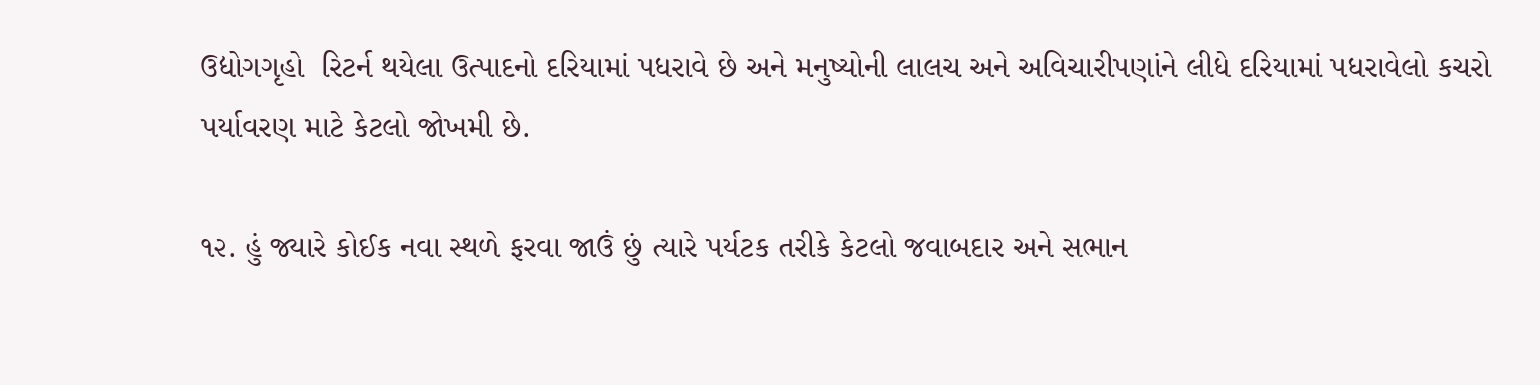ઉદ્યોગગૃહો  રિટર્ન થયેલા ઉત્પાદનો દરિયામાં પધરાવે છે અને મનુષ્યોની લાલચ અને અવિચારીપણાંને લીધે દરિયામાં પધરાવેલો કચરો પર્યાવરણ માટે કેટલો જોખમી છે.

૧૨. હું જ્યારે કોઈક નવા સ્થળે ફરવા જાઉં છું ત્યારે પર્યટક તરીકે કેટલો જવાબદાર અને સભાન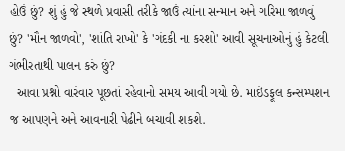હોઉં છું? શું હું જે સ્થળે પ્રવાસી તરીકે જાઉં ત્યાંના સન્માન અને ગરિમા જાળવું છું? 'મૌન જાળવો', 'શાંતિ રાખો' કે 'ગંદકી ના કરશો' આવી સૂચનાઓનું હું કેટલી ગંભીરતાથી પાલન કરું છું?
  આવા પ્રશ્નો વારંવાર પૂછતાં રહેવાનો સમય આવી ગયો છે. માઇંડફૂલ કન્સમ્પશન જ આપણને અને આવનારી પેઢીને બચાવી શકશે.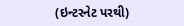(ઇન્ટરનેટ પરથી)